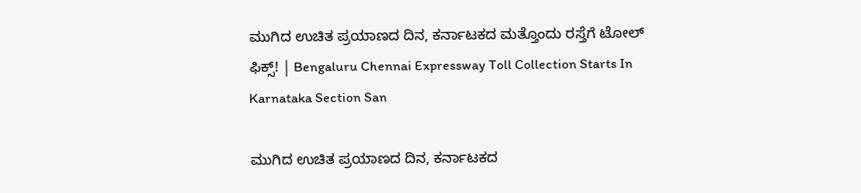ಮುಗಿದ ಉಚಿತ ಪ್ರಯಾಣದ ದಿನ, ಕರ್ನಾಟಕದ ಮತ್ತೊಂದು ರಸ್ತೆಗೆ ಟೋಲ್‌ ಫಿಕ್ಸ್‌! | Bengaluru Chennai Expressway Toll Collection Starts In Karnataka Section San

ಮುಗಿದ ಉಚಿತ ಪ್ರಯಾಣದ ದಿನ, ಕರ್ನಾಟಕದ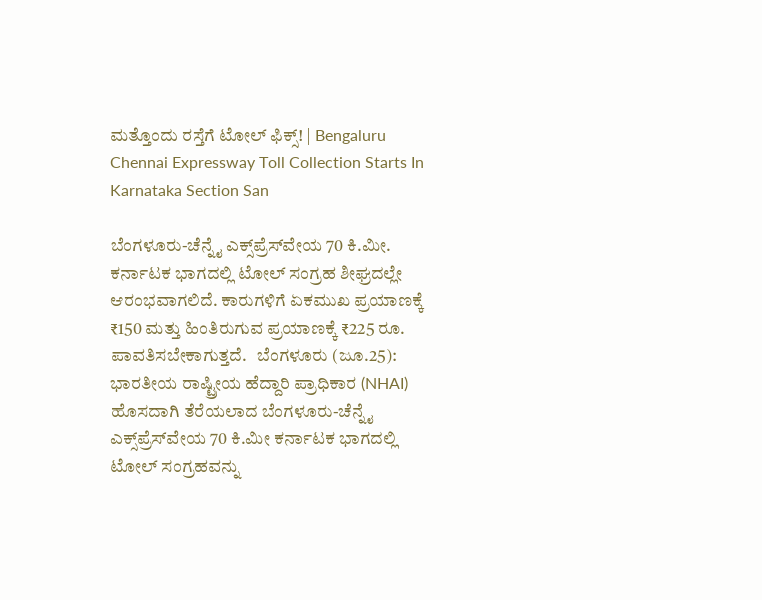ಮತ್ತೊಂದು ರಸ್ತೆಗೆ ಟೋಲ್‌ ಫಿಕ್ಸ್‌! | Bengaluru Chennai Expressway Toll Collection Starts In Karnataka Section San

ಬೆಂಗಳೂರು-ಚೆನ್ನೈ ಎಕ್ಸ್‌ಪ್ರೆಸ್‌ವೇಯ 70 ಕಿ.ಮೀ. ಕರ್ನಾಟಕ ಭಾಗದಲ್ಲಿ ಟೋಲ್ ಸಂಗ್ರಹ ಶೀಘ್ರದಲ್ಲೇ ಆರಂಭವಾಗಲಿದೆ. ಕಾರುಗಳಿಗೆ ಏಕಮುಖ ಪ್ರಯಾಣಕ್ಕೆ ₹150 ಮತ್ತು ಹಿಂತಿರುಗುವ ಪ್ರಯಾಣಕ್ಕೆ ₹225 ರೂ. ಪಾವತಿಸಬೇಕಾಗುತ್ತದೆ.   ಬೆಂಗಳೂರು (ಜೂ.25): ಭಾರತೀಯ ರಾಷ್ಟ್ರೀಯ ಹೆದ್ದಾರಿ ಪ್ರಾಧಿಕಾರ (NHAI) ಹೊಸದಾಗಿ ತೆರೆಯಲಾದ ಬೆಂಗಳೂರು-ಚೆನ್ನೈ ಎಕ್ಸ್‌ಪ್ರೆಸ್‌ವೇಯ 70 ಕಿ.ಮೀ ಕರ್ನಾಟಕ ಭಾಗದಲ್ಲಿ ಟೋಲ್ ಸಂಗ್ರಹವನ್ನು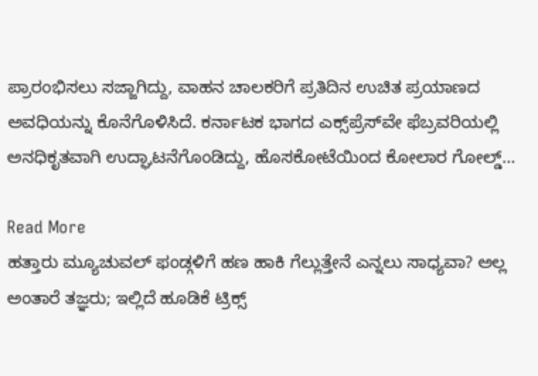ಪ್ರಾರಂಭಿಸಲು ಸಜ್ಜಾಗಿದ್ದು, ವಾಹನ ಚಾಲಕರಿಗೆ ಪ್ರತಿದಿನ ಉಚಿತ ಪ್ರಯಾಣದ ಅವಧಿಯನ್ನು ಕೊನೆಗೊಳಿಸಿದೆ. ಕರ್ನಾಟಕ ಭಾಗದ ಎಕ್ಸ್‌ಪ್ರೆಸ್‌ವೇ ಫೆಬ್ರವರಿಯಲ್ಲಿ ಅನಧಿಕೃತವಾಗಿ ಉದ್ಘಾಟನೆಗೊಂಡಿದ್ದು, ಹೊಸಕೋಟೆಯಿಂದ ಕೋಲಾರ ಗೋಲ್ಡ್…

Read More
ಹತ್ತಾರು ಮ್ಯೂಚುವಲ್ ಫಂಡ್ಗಳಿಗೆ ಹಣ ಹಾಕಿ ಗೆಲ್ಲುತ್ತೇನೆ ಎನ್ನಲು ಸಾಧ್ಯವಾ? ಅಲ್ಲ ಅಂತಾರೆ ತಜ್ಞರು; ಇಲ್ಲಿದೆ ಹೂಡಿಕೆ ಟ್ರಿಕ್ಸ್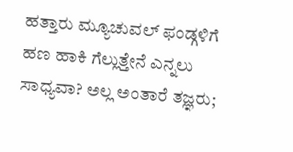ಹತ್ತಾರು ಮ್ಯೂಚುವಲ್ ಫಂಡ್ಗಳಿಗೆ ಹಣ ಹಾಕಿ ಗೆಲ್ಲುತ್ತೇನೆ ಎನ್ನಲು ಸಾಧ್ಯವಾ? ಅಲ್ಲ ಅಂತಾರೆ ತಜ್ಞರು;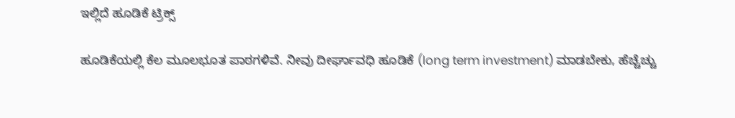ಇಲ್ಲಿದೆ ಹೂಡಿಕೆ ಟ್ರಿಕ್ಸ್

ಹೂಡಿಕೆಯಲ್ಲಿ ಕೆಲ ಮೂಲಭೂತ ಪಾಠಗಳಿವೆ. ನೀವು ದೀರ್ಘಾವಧಿ ಹೂಡಿಕೆ (long term investment) ಮಾಡಬೇಕು, ಹೆಚ್ಚೆಚ್ಚು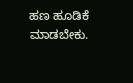ಹಣ ಹೂಡಿಕೆ ಮಾಡಬೇಕು.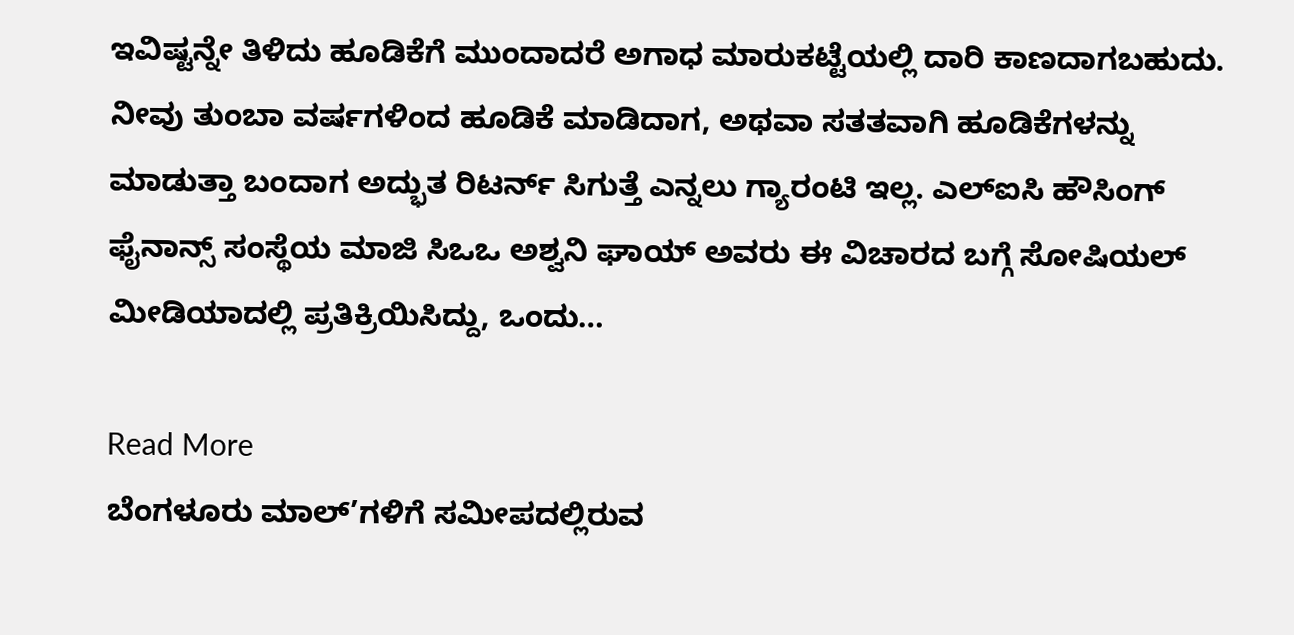ಇವಿಷ್ಟನ್ನೇ ತಿಳಿದು ಹೂಡಿಕೆಗೆ ಮುಂದಾದರೆ ಅಗಾಧ ಮಾರುಕಟ್ಟೆಯಲ್ಲಿ ದಾರಿ ಕಾಣದಾಗಬಹುದು. ನೀವು ತುಂಬಾ ವರ್ಷಗಳಿಂದ ಹೂಡಿಕೆ ಮಾಡಿದಾಗ, ಅಥವಾ ಸತತವಾಗಿ ಹೂಡಿಕೆಗಳನ್ನು ಮಾಡುತ್ತಾ ಬಂದಾಗ ಅದ್ಭುತ ರಿಟರ್ನ್ ಸಿಗುತ್ತೆ ಎನ್ನಲು ಗ್ಯಾರಂಟಿ ಇಲ್ಲ. ಎಲ್ಐಸಿ ಹೌಸಿಂಗ್ ಫೈನಾನ್ಸ್ ಸಂಸ್ಥೆಯ ಮಾಜಿ ಸಿಒಒ ಅಶ್ವನಿ ಘಾಯ್ ಅವರು ಈ ವಿಚಾರದ ಬಗ್ಗೆ ಸೋಷಿಯಲ್ ಮೀಡಿಯಾದಲ್ಲಿ ಪ್ರತಿಕ್ರಿಯಿಸಿದ್ದು, ಒಂದು…

Read More
ಬೆಂಗಳೂರು ಮಾಲ್’ಗಳಿಗೆ ಸಮೀಪದಲ್ಲಿರುವ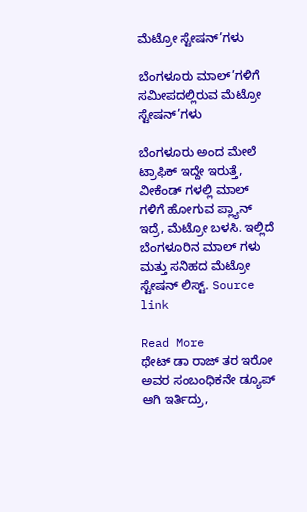ಮೆಟ್ರೋ ಸ್ಟೇಷನ್’ಗಳು

ಬೆಂಗಳೂರು ಮಾಲ್’ಗಳಿಗೆ ಸಮೀಪದಲ್ಲಿರುವ ಮೆಟ್ರೋ ಸ್ಟೇಷನ್’ಗಳು

ಬೆಂಗಳೂರು ಅಂದ ಮೇಲೆ ಟ್ರಾಫಿಕ್ ಇದ್ದೇ ಇರುತ್ತೆ, ವೀಕೆಂಡ್ ಗಳಲ್ಲಿ ಮಾಲ್ ಗಳಿಗೆ ಹೋಗುವ ಪ್ಲ್ಯಾನ್ ಇದ್ರೆ, ಮೆಟ್ರೋ ಬಳಸಿ. ಇಲ್ಲಿದೆ ಬೆಂಗಳೂರಿನ ಮಾಲ್ ಗಳು ಮತ್ತು ಸನಿಹದ ಮೆಟ್ರೋ ಸ್ಟೇಷನ್ ಲಿಸ್ಟ್. Source link

Read More
ಥೇಟ್ ಡಾ ರಾಜ್‌ ತರ ಇರೋ ಅವರ ಸಂಬಂಧಿಕನೇ ಡ್ಯೂಪ್ ಆಗಿ ಇರ್ತಿದ್ರು,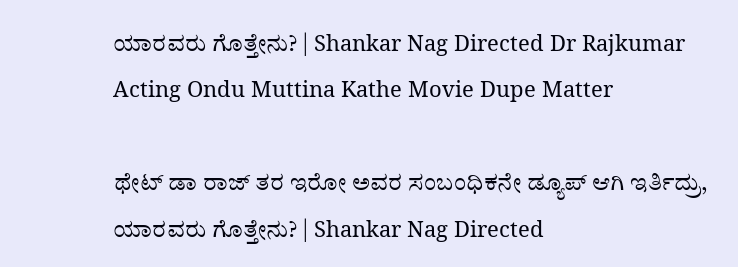ಯಾರವರು ಗೊತ್ತೇನು? | Shankar Nag Directed Dr Rajkumar Acting Ondu Muttina Kathe Movie Dupe Matter

ಥೇಟ್ ಡಾ ರಾಜ್‌ ತರ ಇರೋ ಅವರ ಸಂಬಂಧಿಕನೇ ಡ್ಯೂಪ್ ಆಗಿ ಇರ್ತಿದ್ರು, ಯಾರವರು ಗೊತ್ತೇನು? | Shankar Nag Directed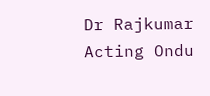Dr Rajkumar Acting Ondu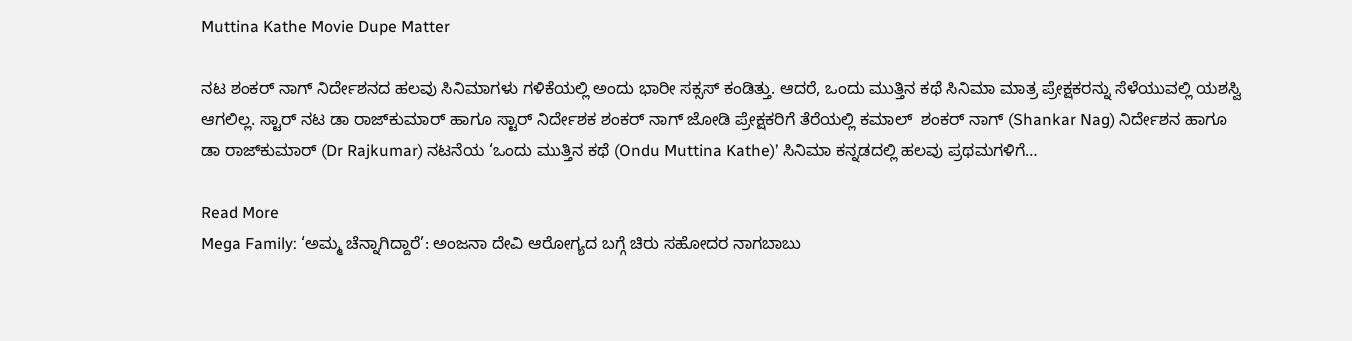Muttina Kathe Movie Dupe Matter

ನಟ ಶಂಕರ್‌ ನಾಗ್ ನಿರ್ದೇಶನದ ಹಲವು ಸಿನಿಮಾಗಳು ಗಳಿಕೆಯಲ್ಲಿ ಅಂದು ಭಾರೀ ಸಕ್ಸಸ್ ಕಂಡಿತ್ತು. ಆದರೆ, ಒಂದು ಮುತ್ತಿನ ಕಥೆ ಸಿನಿಮಾ ಮಾತ್ರ ಪ್ರೇಕ್ಷಕರನ್ನು ಸೆಳೆಯುವಲ್ಲಿ ಯಶಸ್ವಿ ಆಗಲಿಲ್ಲ. ಸ್ಟಾರ್ ನಟ ಡಾ ರಾಜ್‌ಕುಮಾರ್ ಹಾಗೂ ಸ್ಟಾರ್ ನಿರ್ದೇಶಕ ಶಂಕರ್‌ ನಾಗ್ ಜೋಡಿ ಪ್ರೇಕ್ಷಕರಿಗೆ ತೆರೆಯಲ್ಲಿ ಕಮಾಲ್  ಶಂಕರ್‌ ನಾಗ್ (Shankar Nag) ನಿರ್ದೇಶನ ಹಾಗೂ ಡಾ ರಾಜ್‌ಕುಮಾರ್ (Dr Rajkumar) ನಟನೆಯ ‘ಒಂದು ಮುತ್ತಿನ ಕಥೆ (Ondu Muttina Kathe)’ ಸಿನಿಮಾ ಕನ್ನಡದಲ್ಲಿ ಹಲವು ಪ್ರಥಮಗಳಿಗೆ…

Read More
Mega Family: ‘ಅಮ್ಮ ಚೆನ್ನಾಗಿದ್ದಾರೆ’: ಅಂಜನಾ ದೇವಿ ಆರೋಗ್ಯದ ಬಗ್ಗೆ ಚಿರು ಸಹೋದರ ನಾಗಬಾಬು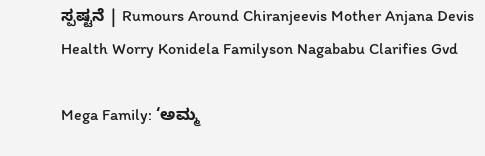ಸ್ಪಷ್ಟನೆ | Rumours Around Chiranjeevis Mother Anjana Devis Health Worry Konidela Familyson Nagababu Clarifies Gvd

Mega Family: ‘ಅಮ್ಮ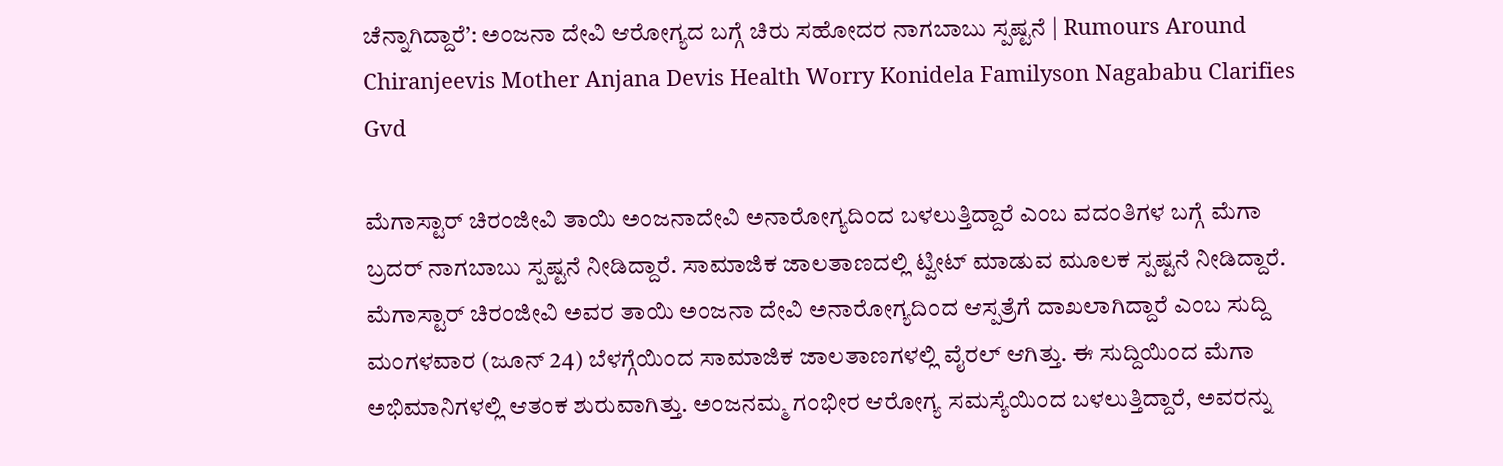ಚೆನ್ನಾಗಿದ್ದಾರೆ’: ಅಂಜನಾ ದೇವಿ ಆರೋಗ್ಯದ ಬಗ್ಗೆ ಚಿರು ಸಹೋದರ ನಾಗಬಾಬು ಸ್ಪಷ್ಟನೆ | Rumours Around Chiranjeevis Mother Anjana Devis Health Worry Konidela Familyson Nagababu Clarifies Gvd

ಮೆಗಾಸ್ಟಾರ್ ಚಿರಂಜೀವಿ ತಾಯಿ ಅಂಜನಾದೇವಿ ಅನಾರೋಗ್ಯದಿಂದ ಬಳಲುತ್ತಿದ್ದಾರೆ ಎಂಬ ವದಂತಿಗಳ ಬಗ್ಗೆ ಮೆಗಾ ಬ್ರದರ್ ನಾಗಬಾಬು ಸ್ಪಷ್ಟನೆ ನೀಡಿದ್ದಾರೆ. ಸಾಮಾಜಿಕ ಜಾಲತಾಣದಲ್ಲಿ ಟ್ವೀಟ್ ಮಾಡುವ ಮೂಲಕ ಸ್ಪಷ್ಟನೆ ನೀಡಿದ್ದಾರೆ. ಮೆಗಾಸ್ಟಾರ್ ಚಿರಂಜೀವಿ ಅವರ ತಾಯಿ ಅಂಜನಾ ದೇವಿ ಅನಾರೋಗ್ಯದಿಂದ ಆಸ್ಪತ್ರೆಗೆ ದಾಖಲಾಗಿದ್ದಾರೆ ಎಂಬ ಸುದ್ದಿ ಮಂಗಳವಾರ (ಜೂನ್ 24) ಬೆಳಗ್ಗೆಯಿಂದ ಸಾಮಾಜಿಕ ಜಾಲತಾಣಗಳಲ್ಲಿ ವೈರಲ್ ಆಗಿತ್ತು. ಈ ಸುದ್ದಿಯಿಂದ ಮೆಗಾ ಅಭಿಮಾನಿಗಳಲ್ಲಿ ಆತಂಕ ಶುರುವಾಗಿತ್ತು. ಅಂಜನಮ್ಮ ಗಂಭೀರ ಆರೋಗ್ಯ ಸಮಸ್ಯೆಯಿಂದ ಬಳಲುತ್ತಿದ್ದಾರೆ, ಅವರನ್ನು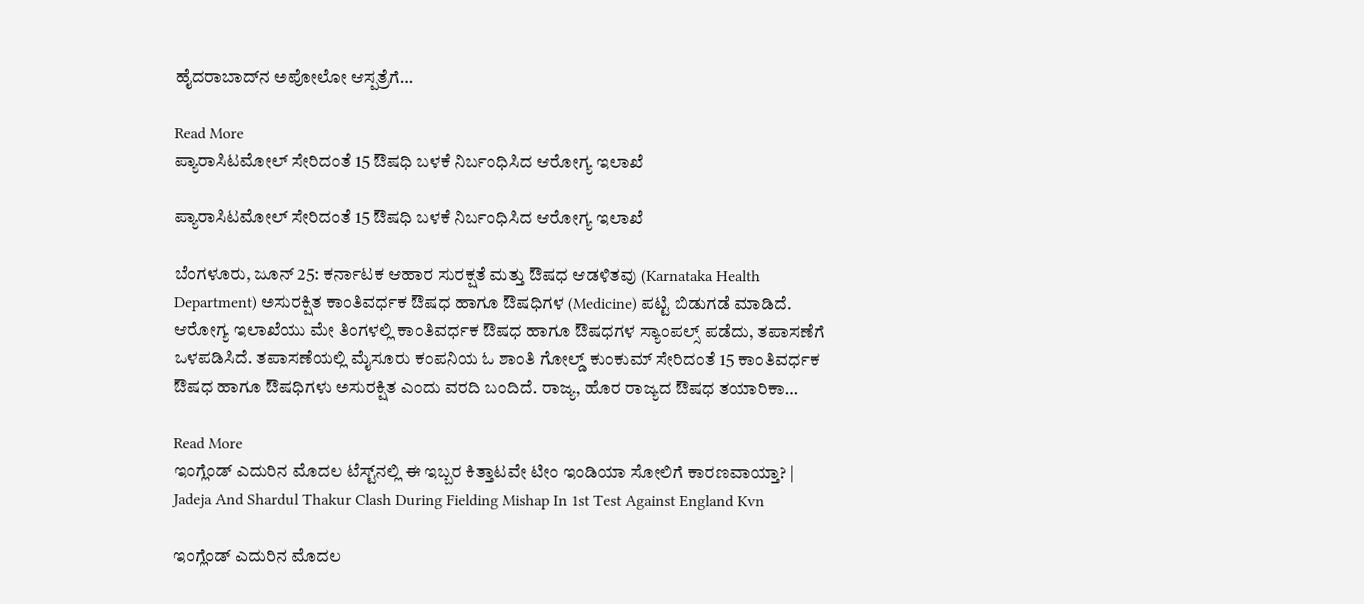ಹೈದರಾಬಾದ್‌ನ ಅಪೋಲೋ ಆಸ್ಪತ್ರೆಗೆ…

Read More
ಪ್ಯಾರಾಸಿಟಮೋಲ್ ಸೇರಿದಂತೆ 15 ಔಷಧಿ ಬಳಕೆ ನಿರ್ಬಂಧಿಸಿದ ಆರೋಗ್ಯ ಇಲಾಖೆ

ಪ್ಯಾರಾಸಿಟಮೋಲ್ ಸೇರಿದಂತೆ 15 ಔಷಧಿ ಬಳಕೆ ನಿರ್ಬಂಧಿಸಿದ ಆರೋಗ್ಯ ಇಲಾಖೆ

ಬೆಂಗಳೂರು, ಜೂನ್ 25: ಕರ್ನಾಟಕ ಆಹಾರ ಸುರಕ್ಷತೆ ಮತ್ತು ಔಷಧ ಆಡಳಿತವು (Karnataka Health Department) ಅಸುರಕ್ಷಿತ ಕಾಂತಿವರ್ಧಕ ಔಷಧ ಹಾಗೂ ಔಷಧಿಗಳ (Medicine) ಪಟ್ಟಿ ಬಿಡುಗಡೆ ಮಾಡಿದೆ. ಆರೋಗ್ಯ ಇಲಾಖೆಯು ಮೇ ತಿಂಗಳಲ್ಲಿ ಕಾಂತಿವರ್ಧಕ ಔಷಧ ಹಾಗೂ ಔಷಧಗಳ ಸ್ಯಾಂಪಲ್ಸ್ ಪಡೆದು, ತಪಾಸಣೆಗೆ ಒಳಪಡಿಸಿದೆ. ತಪಾಸಣೆಯಲ್ಲಿ ಮೈಸೂರು ಕಂಪನಿಯ ಓ ಶಾಂತಿ ಗೋಲ್ಡ್ ಕುಂಕುಮ್ ಸೇರಿದಂತೆ 15 ಕಾಂತಿವರ್ಧಕ ಔಷಧ ಹಾಗೂ ಔಷಧಿಗಳು ಅಸುರಕ್ಷಿತ ಎಂದು ವರದಿ ಬಂದಿದೆ. ರಾಜ್ಯ, ಹೊರ ರಾಜ್ಯದ ಔಷಧ ತಯಾರಿಕಾ…

Read More
ಇಂಗ್ಲೆಂಡ್ ಎದುರಿನ ಮೊದಲ ಟೆಸ್ಟ್‌ನಲ್ಲಿ ಈ ಇಬ್ಬರ ಕಿತ್ತಾಟವೇ ಟೀಂ ಇಂಡಿಯಾ ಸೋಲಿಗೆ ಕಾರಣವಾಯ್ತಾ? | Jadeja And Shardul Thakur Clash During Fielding Mishap In 1st Test Against England Kvn

ಇಂಗ್ಲೆಂಡ್ ಎದುರಿನ ಮೊದಲ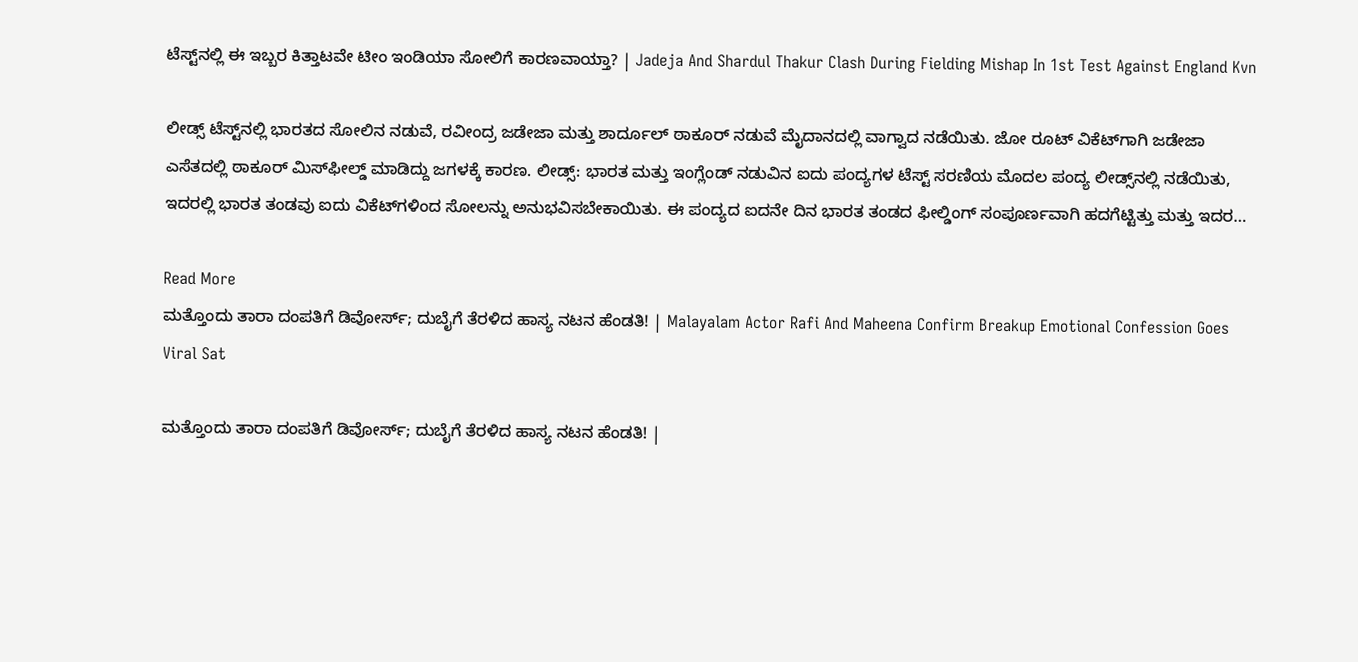ಟೆಸ್ಟ್‌ನಲ್ಲಿ ಈ ಇಬ್ಬರ ಕಿತ್ತಾಟವೇ ಟೀಂ ಇಂಡಿಯಾ ಸೋಲಿಗೆ ಕಾರಣವಾಯ್ತಾ? | Jadeja And Shardul Thakur Clash During Fielding Mishap In 1st Test Against England Kvn

ಲೀಡ್ಸ್ ಟೆಸ್ಟ್‌ನಲ್ಲಿ ಭಾರತದ ಸೋಲಿನ ನಡುವೆ, ರವೀಂದ್ರ ಜಡೇಜಾ ಮತ್ತು ಶಾರ್ದೂಲ್ ಠಾಕೂರ್ ನಡುವೆ ಮೈದಾನದಲ್ಲಿ ವಾಗ್ವಾದ ನಡೆಯಿತು. ಜೋ ರೂಟ್ ವಿಕೆಟ್‌ಗಾಗಿ ಜಡೇಜಾ ಎಸೆತದಲ್ಲಿ ಠಾಕೂರ್ ಮಿಸ್‌ಫೀಲ್ಡ್ ಮಾಡಿದ್ದು ಜಗಳಕ್ಕೆ ಕಾರಣ. ಲೀಡ್ಸ್: ಭಾರತ ಮತ್ತು ಇಂಗ್ಲೆಂಡ್ ನಡುವಿನ ಐದು ಪಂದ್ಯಗಳ ಟೆಸ್ಟ್ ಸರಣಿಯ ಮೊದಲ ಪಂದ್ಯ ಲೀಡ್ಸ್‌ನಲ್ಲಿ ನಡೆಯಿತು, ಇದರಲ್ಲಿ ಭಾರತ ತಂಡವು ಐದು ವಿಕೆಟ್‌ಗಳಿಂದ ಸೋಲನ್ನು ಅನುಭವಿಸಬೇಕಾಯಿತು. ಈ ಪಂದ್ಯದ ಐದನೇ ದಿನ ಭಾರತ ತಂಡದ ಫೀಲ್ಡಿಂಗ್ ಸಂಪೂರ್ಣವಾಗಿ ಹದಗೆಟ್ಟಿತ್ತು ಮತ್ತು ಇದರ…

Read More
ಮತ್ತೊಂದು ತಾರಾ ದಂಪತಿಗೆ ಡಿವೋರ್ಸ್; ದುಬೈಗೆ ತೆರಳಿದ ಹಾಸ್ಯ ನಟನ ಹೆಂಡತಿ! | Malayalam Actor Rafi And Maheena Confirm Breakup Emotional Confession Goes Viral Sat

ಮತ್ತೊಂದು ತಾರಾ ದಂಪತಿಗೆ ಡಿವೋರ್ಸ್; ದುಬೈಗೆ ತೆರಳಿದ ಹಾಸ್ಯ ನಟನ ಹೆಂಡತಿ! |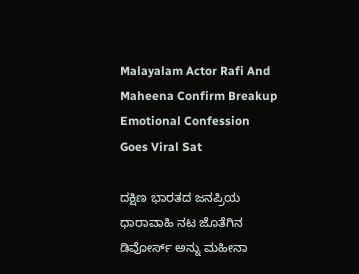Malayalam Actor Rafi And Maheena Confirm Breakup Emotional Confession Goes Viral Sat

ದಕ್ಷಿಣ ಭಾರತದ ಜನಪ್ರಿಯ ಧಾರಾವಾಹಿ ನಟ ಜೊತೆಗಿನ ಡಿವೋರ್ಸ್‌ ಅನ್ನು ಮಹೀನಾ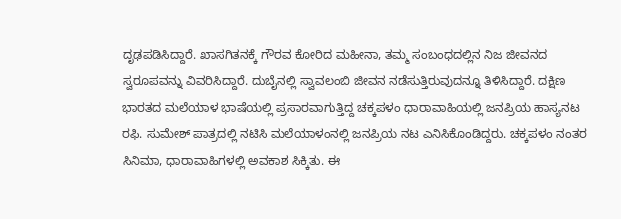ದೃಢಪಡಿಸಿದ್ದಾರೆ. ಖಾಸಗಿತನಕ್ಕೆ ಗೌರವ ಕೋರಿದ ಮಹೀನಾ, ತಮ್ಮ ಸಂಬಂಧದಲ್ಲಿನ ನಿಜ ಜೀವನದ ಸ್ವರೂಪವನ್ನು ವಿವರಿಸಿದ್ದಾರೆ. ದುಬೈನಲ್ಲಿ ಸ್ವಾವಲಂಬಿ ಜೀವನ ನಡೆಸುತ್ತಿರುವುದನ್ನೂ ತಿಳಿಸಿದ್ದಾರೆ. ದಕ್ಷಿಣ ಭಾರತದ ಮಲೆಯಾಳ ಭಾಷೆಯಲ್ಲಿ ಪ್ರಸಾರವಾಗುತ್ತಿದ್ದ ಚಕ್ಕಪಳಂ ಧಾರಾವಾಹಿಯಲ್ಲಿ ಜನಪ್ರಿಯ ಹಾಸ್ಯನಟ ರಫಿ. ಸುಮೇಶ್ ಪಾತ್ರದಲ್ಲಿ ನಟಿಸಿ ಮಲೆಯಾಳಂನಲ್ಲಿ ಜನಪ್ರಿಯ ನಟ ಎನಿಸಿಕೊಂಡಿದ್ದರು. ಚಕ್ಕಪಳಂ ನಂತರ ಸಿನಿಮಾ, ಧಾರಾವಾಹಿಗಳಲ್ಲಿ ಅವಕಾಶ ಸಿಕ್ಕಿತು. ಈ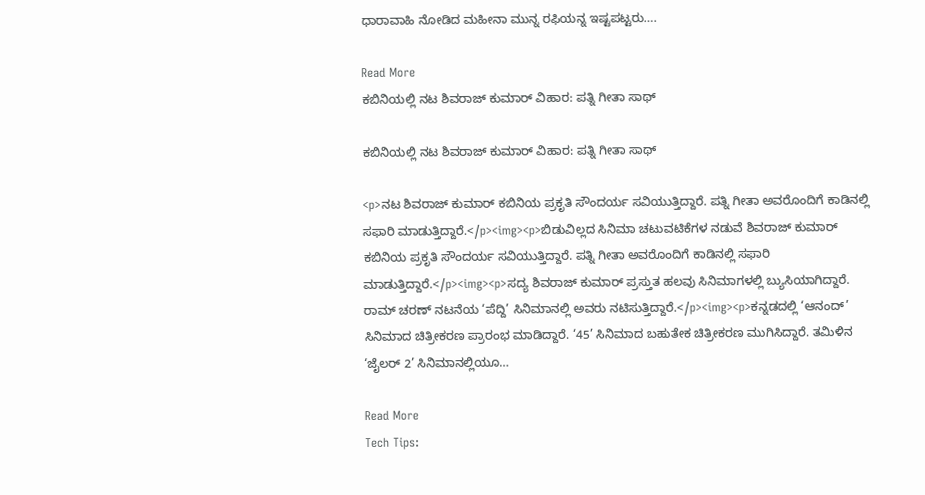ಧಾರಾವಾಹಿ ನೋಡಿದ ಮಹೀನಾ ಮುನ್ನ ರಫಿಯನ್ನ ಇಷ್ಟಪಟ್ಟರು….

Read More
ಕಬಿನಿಯಲ್ಲಿ ನಟ ಶಿವರಾಜ್‌ ಕುಮಾರ್‌ ವಿಹಾರ: ಪತ್ನಿ ಗೀತಾ ಸಾಥ್

ಕಬಿನಿಯಲ್ಲಿ ನಟ ಶಿವರಾಜ್‌ ಕುಮಾರ್‌ ವಿಹಾರ: ಪತ್ನಿ ಗೀತಾ ಸಾಥ್

<p>ನಟ ಶಿವರಾಜ್‌ ಕುಮಾರ್‌ ಕಬಿನಿಯ ಪ್ರಕೃತಿ ಸೌಂದರ್ಯ ಸವಿಯುತ್ತಿದ್ದಾರೆ. ಪತ್ನಿ ಗೀತಾ ಅವರೊಂದಿಗೆ ಕಾಡಿನಲ್ಲಿ ಸಫಾರಿ ಮಾಡುತ್ತಿದ್ದಾರೆ.</p><img><p>ಬಿಡುವಿಲ್ಲದ ಸಿನಿಮಾ ಚಟುವಟಿಕೆಗಳ ನಡುವೆ ಶಿವರಾಜ್‌ ಕುಮಾರ್‌ ಕಬಿನಿಯ ಪ್ರಕೃತಿ ಸೌಂದರ್ಯ ಸವಿಯುತ್ತಿದ್ದಾರೆ. ಪತ್ನಿ ಗೀತಾ ಅವರೊಂದಿಗೆ ಕಾಡಿನಲ್ಲಿ ಸಫಾರಿ ಮಾಡುತ್ತಿದ್ದಾರೆ.</p><img><p>ಸದ್ಯ ಶಿವರಾಜ್ ಕುಮಾರ್ ಪ್ರಸ್ತುತ ಹಲವು ಸಿನಿಮಾಗಳಲ್ಲಿ ಬ್ಯುಸಿಯಾಗಿದ್ದಾರೆ. ರಾಮ್ ಚರಣ್ ನಟನೆಯ ‘ಪೆದ್ದಿ’ ಸಿನಿಮಾನಲ್ಲಿ ಅವರು ನಟಿಸುತ್ತಿದ್ದಾರೆ.</p><img><p>ಕನ್ನಡದಲ್ಲಿ ‘ಆನಂದ್’ ಸಿನಿಮಾದ ಚಿತ್ರೀಕರಣ ಪ್ರಾರಂಭ ಮಾಡಿದ್ದಾರೆ. ‘45’ ಸಿನಿಮಾದ ಬಹುತೇಕ ಚಿತ್ರೀಕರಣ ಮುಗಿಸಿದ್ದಾರೆ. ತಮಿಳಿನ ‘ಜೈಲರ್ 2’ ಸಿನಿಮಾನಲ್ಲಿಯೂ…

Read More
Tech Tips: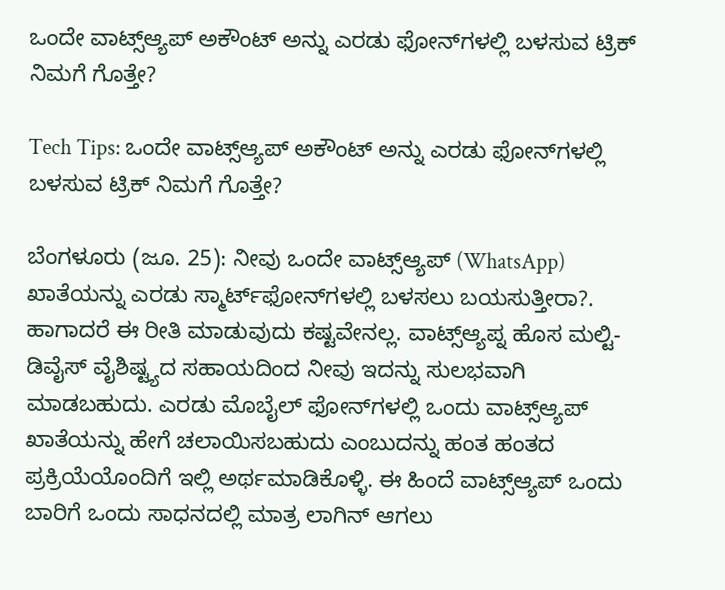ಒಂದೇ ವಾಟ್ಸ್ಆ್ಯಪ್ ಅಕೌಂಟ್ ಅನ್ನು ಎರಡು ಫೋನ್‌ಗಳಲ್ಲಿ ಬಳಸುವ ಟ್ರಿಕ್ ನಿಮಗೆ ಗೊತ್ತೇ?

Tech Tips: ಒಂದೇ ವಾಟ್ಸ್ಆ್ಯಪ್ ಅಕೌಂಟ್ ಅನ್ನು ಎರಡು ಫೋನ್‌ಗಳಲ್ಲಿ ಬಳಸುವ ಟ್ರಿಕ್ ನಿಮಗೆ ಗೊತ್ತೇ?

ಬೆಂಗಳೂರು (ಜೂ. 25): ನೀವು ಒಂದೇ ವಾಟ್ಸ್ಆ್ಯಪ್ (WhatsApp) ಖಾತೆಯನ್ನು ಎರಡು ಸ್ಮಾರ್ಟ್‌ಫೋನ್‌ಗಳಲ್ಲಿ ಬಳಸಲು ಬಯಸುತ್ತೀರಾ?. ಹಾಗಾದರೆ ಈ ರೀತಿ ಮಾಡುವುದು ಕಷ್ಟವೇನಲ್ಲ. ವಾಟ್ಸ್ಆ್ಯಪ್ನ ಹೊಸ ಮಲ್ಟಿ-ಡಿವೈಸ್ ವೈಶಿಷ್ಟ್ಯದ ಸಹಾಯದಿಂದ ನೀವು ಇದನ್ನು ಸುಲಭವಾಗಿ ಮಾಡಬಹುದು. ಎರಡು ಮೊಬೈಲ್ ಫೋನ್‌ಗಳಲ್ಲಿ ಒಂದು ವಾಟ್ಸ್ಆ್ಯಪ್ ಖಾತೆಯನ್ನು ಹೇಗೆ ಚಲಾಯಿಸಬಹುದು ಎಂಬುದನ್ನು ಹಂತ ಹಂತದ ಪ್ರಕ್ರಿಯೆಯೊಂದಿಗೆ ಇಲ್ಲಿ ಅರ್ಥಮಾಡಿಕೊಳ್ಳಿ. ಈ ಹಿಂದೆ ವಾಟ್ಸ್ಆ್ಯಪ್ ಒಂದು ಬಾರಿಗೆ ಒಂದು ಸಾಧನದಲ್ಲಿ ಮಾತ್ರ ಲಾಗಿನ್ ಆಗಲು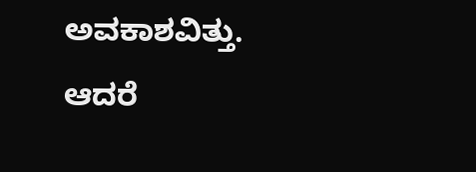ಅವಕಾಶವಿತ್ತು. ಆದರೆ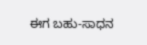ಈಗ ಬಹು-ಸಾಧನ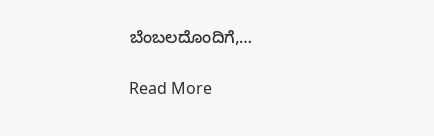ಬೆಂಬಲದೊಂದಿಗೆ,…

Read More